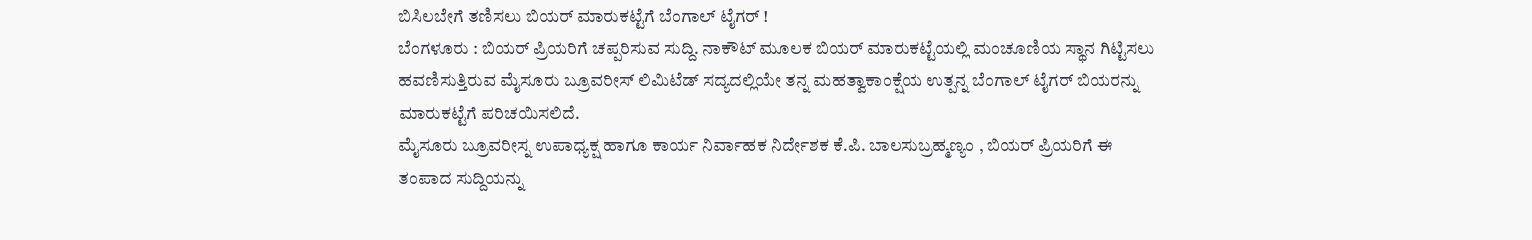ಬಿಸಿಲಬೇಗೆ ತಣಿಸಲು ಬಿಯರ್ ಮಾರುಕಟ್ಟೆಗೆ ಬೆಂಗಾಲ್ ಟೈಗರ್ !
ಬೆಂಗಳೂರು : ಬಿಯರ್ ಪ್ರಿಯರಿಗೆ ಚಪ್ಪರಿಸುವ ಸುದ್ದಿ. ನಾಕೌಟ್ ಮೂಲಕ ಬಿಯರ್ ಮಾರುಕಟ್ಟೆಯಲ್ಲಿ ಮಂಚೂಣಿಯ ಸ್ಥಾನ ಗಿಟ್ಟಿಸಲು ಹವಣಿಸುತ್ತಿರುವ ಮೈಸೂರು ಬ್ರೂವರೀಸ್ ಲಿಮಿಟೆಡ್ ಸದ್ಯದಲ್ಲಿಯೇ ತನ್ನ ಮಹತ್ವಾಕಾಂಕ್ಷೆಯ ಉತ್ಪನ್ನ ಬೆಂಗಾಲ್ ಟೈಗರ್ ಬಿಯರನ್ನು ಮಾರುಕಟ್ಟೆಗೆ ಪರಿಚಯಿಸಲಿದೆ.
ಮೈಸೂರು ಬ್ರೂವರೀಸ್ನ ಉಪಾಧ್ಯಕ್ಷ ಹಾಗೂ ಕಾರ್ಯ ನಿರ್ವಾಹಕ ನಿರ್ದೇಶಕ ಕೆ.ಪಿ. ಬಾಲಸುಬ್ರಹ್ಮಣ್ಯಂ , ಬಿಯರ್ ಪ್ರಿಯರಿಗೆ ಈ ತಂಪಾದ ಸುದ್ದಿಯನ್ನು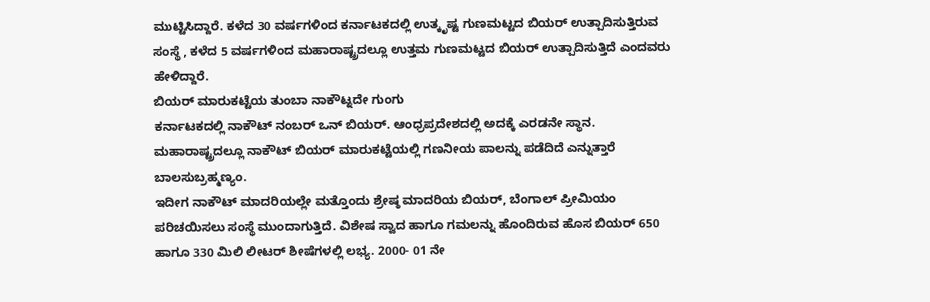ಮುಟ್ಟಿಸಿದ್ದಾರೆ. ಕಳೆದ 30 ವರ್ಷಗಳಿಂದ ಕರ್ನಾಟಕದಲ್ಲಿ ಉತ್ಕೃಷ್ಟ ಗುಣಮಟ್ಟದ ಬಿಯರ್ ಉತ್ಪಾದಿಸುತ್ತಿರುವ ಸಂಸ್ಥೆ , ಕಳೆದ 5 ವರ್ಷಗಳಿಂದ ಮಹಾರಾಷ್ಟ್ರದಲ್ಲೂ ಉತ್ತಮ ಗುಣಮಟ್ಟದ ಬಿಯರ್ ಉತ್ಪಾದಿಸುತ್ತಿದೆ ಎಂದವರು ಹೇಳಿದ್ದಾರೆ.
ಬಿಯರ್ ಮಾರುಕಟ್ಟೆಯ ತುಂಬಾ ನಾಕೌಟ್ನದೇ ಗುಂಗು
ಕರ್ನಾಟಕದಲ್ಲಿ ನಾಕೌಟ್ ನಂಬರ್ ಒನ್ ಬಿಯರ್. ಆಂಧ್ರಪ್ರದೇಶದಲ್ಲಿ ಅದಕ್ಕೆ ಎರಡನೇ ಸ್ಥಾನ. ಮಹಾರಾಷ್ಟ್ರದಲ್ಲೂ ನಾಕೌಟ್ ಬಿಯರ್ ಮಾರುಕಟ್ಟೆಯಲ್ಲಿ ಗಣನೀಯ ಪಾಲನ್ನು ಪಡೆದಿದೆ ಎನ್ನುತ್ತಾರೆ ಬಾಲಸುಬ್ರಹ್ಮಣ್ಯಂ.
ಇದೀಗ ನಾಕೌಟ್ ಮಾದರಿಯಲ್ಲೇ ಮತ್ತೊಂದು ಶ್ರೇಷ್ಠ ಮಾದರಿಯ ಬಿಯರ್, ಬೆಂಗಾಲ್ ಪ್ರೀಮಿಯಂ ಪರಿಚಯಿಸಲು ಸಂಸ್ಥೆ ಮುಂದಾಗುತ್ತಿದೆ. ವಿಶೇಷ ಸ್ವಾದ ಹಾಗೂ ಗಮಲನ್ನು ಹೊಂದಿರುವ ಹೊಸ ಬಿಯರ್ 650 ಹಾಗೂ 330 ಮಿಲಿ ಲೀಟರ್ ಶೀಷೆಗಳಲ್ಲಿ ಲಭ್ಯ. 2000- 01 ನೇ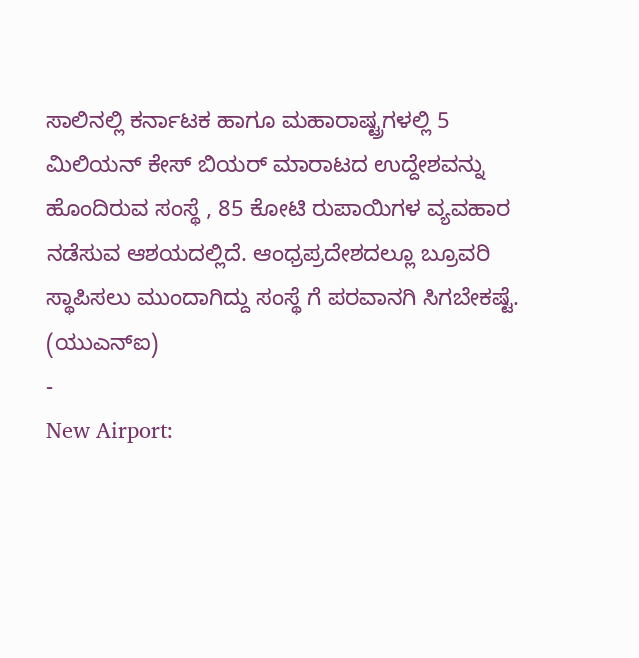ಸಾಲಿನಲ್ಲಿ ಕರ್ನಾಟಕ ಹಾಗೂ ಮಹಾರಾಷ್ಟ್ರಗಳಲ್ಲಿ 5 ಮಿಲಿಯನ್ ಕೇಸ್ ಬಿಯರ್ ಮಾರಾಟದ ಉದ್ದೇಶವನ್ನು ಹೊಂದಿರುವ ಸಂಸ್ಥೆ , 85 ಕೋಟಿ ರುಪಾಯಿಗಳ ವ್ಯವಹಾರ ನಡೆಸುವ ಆಶಯದಲ್ಲಿದೆ. ಆಂಧ್ರಪ್ರದೇಶದಲ್ಲೂ ಬ್ರೂವರಿ ಸ್ಥಾಪಿಸಲು ಮುಂದಾಗಿದ್ದು ಸಂಸ್ಥೆ ಗೆ ಪರವಾನಗಿ ಸಿಗಬೇಕಷ್ಟೆ.
(ಯುಎನ್ಐ)
-
New Airport: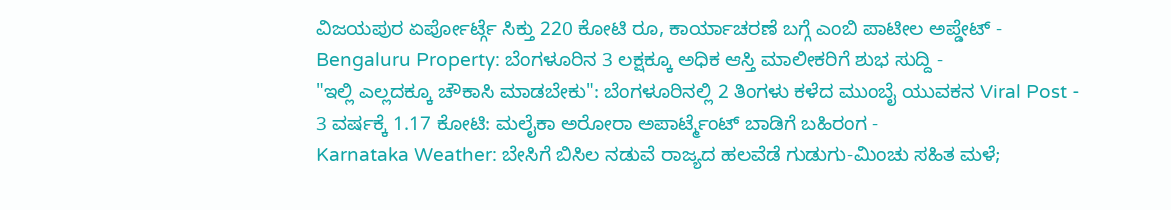ವಿಜಯಪುರ ಏರ್ಪೋರ್ಟ್ಗೆ ಸಿಕ್ತು 220 ಕೋಟಿ ರೂ, ಕಾರ್ಯಾಚರಣೆ ಬಗ್ಗೆ ಎಂಬಿ ಪಾಟೀಲ ಅಪ್ಡೇಟ್ -
Bengaluru Property: ಬೆಂಗಳೂರಿನ 3 ಲಕ್ಷಕ್ಕೂ ಅಧಿಕ ಆಸ್ತಿ ಮಾಲೀಕರಿಗೆ ಶುಭ ಸುದ್ದಿ -
"ಇಲ್ಲಿ ಎಲ್ಲದಕ್ಕೂ ಚೌಕಾಸಿ ಮಾಡಬೇಕು": ಬೆಂಗಳೂರಿನಲ್ಲಿ 2 ತಿಂಗಳು ಕಳೆದ ಮುಂಬೈ ಯುವಕನ Viral Post -
3 ವರ್ಷಕ್ಕೆ 1.17 ಕೋಟಿ: ಮಲೈಕಾ ಅರೋರಾ ಅಪಾರ್ಟ್ಮೆಂಟ್ ಬಾಡಿಗೆ ಬಹಿರಂಗ -
Karnataka Weather: ಬೇಸಿಗೆ ಬಿಸಿಲ ನಡುವೆ ರಾಜ್ಯದ ಹಲವೆಡೆ ಗುಡುಗು-ಮಿಂಚು ಸಹಿತ ಮಳೆ;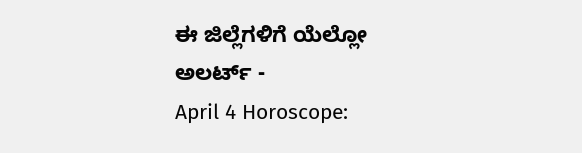ಈ ಜಿಲ್ಲೆಗಳಿಗೆ ಯೆಲ್ಲೋ ಅಲರ್ಟ್ -
April 4 Horoscope: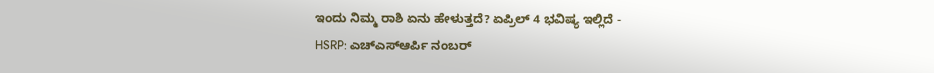ಇಂದು ನಿಮ್ಮ ರಾಶಿ ಏನು ಹೇಳುತ್ತದೆ? ಏಪ್ರಿಲ್ 4 ಭವಿಷ್ಯ ಇಲ್ಲಿದೆ -
HSRP: ಎಚ್ಎಸ್ಆರ್ಪಿ ನಂಬರ್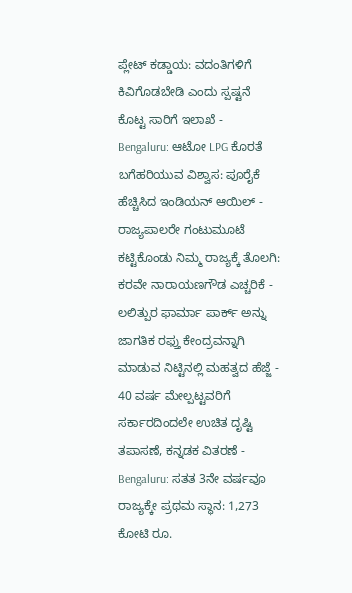ಪ್ಲೇಟ್ ಕಡ್ಡಾಯ: ವದಂತಿಗಳಿಗೆ ಕಿವಿಗೊಡಬೇಡಿ ಎಂದು ಸ್ಪಷ್ಟನೆ ಕೊಟ್ಟ ಸಾರಿಗೆ ಇಲಾಖೆ -
Bengaluru: ಆಟೋ LPG ಕೊರತೆ ಬಗೆಹರಿಯುವ ವಿಶ್ವಾಸ: ಪೂರೈಕೆ ಹೆಚ್ಚಿಸಿದ ಇಂಡಿಯನ್ ಆಯಿಲ್ -
ರಾಜ್ಯಪಾಲರೇ ಗಂಟುಮೂಟೆ ಕಟ್ಟಿಕೊಂಡು ನಿಮ್ಮ ರಾಜ್ಯಕ್ಕೆ ತೊಲಗಿ: ಕರವೇ ನಾರಾಯಣಗೌಡ ಎಚ್ಚರಿಕೆ -
ಲಲಿತ್ಪುರ ಫಾರ್ಮಾ ಪಾರ್ಕ್ ಅನ್ನು ಜಾಗತಿಕ ರಫ್ತು ಕೇಂದ್ರವನ್ನಾಗಿ ಮಾಡುವ ನಿಟ್ಟಿನಲ್ಲಿ ಮಹತ್ವದ ಹೆಜ್ಜೆ -
40 ವರ್ಷ ಮೇಲ್ಪಟ್ಟವರಿಗೆ ಸರ್ಕಾರದಿಂದಲೇ ಉಚಿತ ದೃಷ್ಟಿ ತಪಾಸಣೆ, ಕನ್ನಡಕ ವಿತರಣೆ -
Bengaluru: ಸತತ 3ನೇ ವರ್ಷವೂ ರಾಜ್ಯಕ್ಕೇ ಪ್ರಥಮ ಸ್ಥಾನ: 1,273 ಕೋಟಿ ರೂ.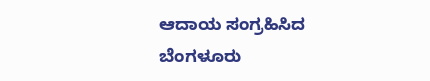ಆದಾಯ ಸಂಗ್ರಹಿಸಿದ ಬೆಂಗಳೂರು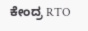ಕೇಂದ್ರ RTO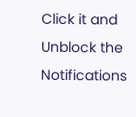Click it and Unblock the Notifications